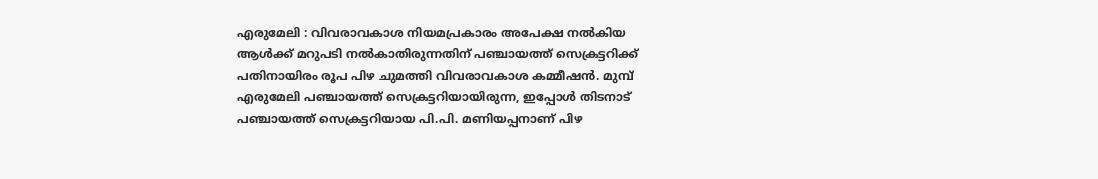എരുമേലി : വിവരാവകാശ നിയമപ്രകാരം അപേക്ഷ നൽകിയ ആൾക്ക് മറുപടി നൽകാതിരുന്നതിന് പഞ്ചായത്ത് സെക്രട്ടറിക്ക് പതിനായിരം രൂപ പിഴ ചുമത്തി വിവരാവകാശ കമ്മീഷൻ. മുമ്പ് എരുമേലി പഞ്ചായത്ത് സെക്രട്ടറിയായിരുന്ന, ഇപ്പോൾ തിടനാട് പഞ്ചായത്ത് സെക്രട്ടറിയായ പി.പി. മണിയപ്പനാണ് പിഴ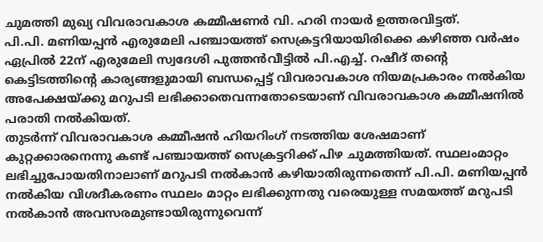ചുമത്തി മുഖ്യ വിവരാവകാശ കമ്മീഷണർ വി. ഹരി നായർ ഉത്തരവിട്ടത്.
പി.പി. മണിയപ്പൻ എരുമേലി പഞ്ചായത്ത് സെക്രട്ടറിയായിരിക്കെ കഴിഞ്ഞ വർഷം ഏപ്രിൽ 22ന് എരുമേലി സ്വദേശി പുത്തൻവീട്ടിൽ പി.എച്ച്. റഷീദ് തന്റെ കെട്ടിടത്തിന്റെ കാര്യങ്ങളുമായി ബന്ധപ്പെട്ട് വിവരാവകാശ നിയമപ്രകാരം നൽകിയ അപേക്ഷയ്ക്കു മറുപടി ലഭിക്കാതെവന്നതോടെയാണ് വിവരാവകാശ കമ്മീഷനിൽ പരാതി നൽകിയത്.
തുടർന്ന് വിവരാവകാശ കമ്മീഷൻ ഹിയറിംഗ് നടത്തിയ ശേഷമാണ് കുറ്റക്കാരനെന്നു കണ്ട് പഞ്ചായത്ത് സെക്രട്ടറിക്ക് പിഴ ചുമത്തിയത്. സ്ഥലംമാറ്റം ലഭിച്ചുപോയതിനാലാണ് മറുപടി നൽകാൻ കഴിയാതിരുന്നതെന്ന് പി.പി. മണിയപ്പൻ നൽകിയ വിശദീകരണം സ്ഥലം മാറ്റം ലഭിക്കുന്നതു വരെയുള്ള സമയത്ത് മറുപടി നൽകാൻ അവസരമുണ്ടായിരുന്നുവെന്ന്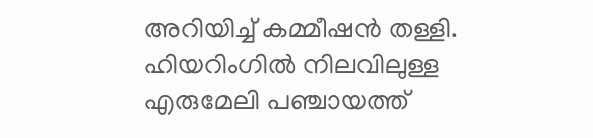അറിയിച്ച് കമ്മീഷൻ തള്ളി.
ഹിയറിംഗിൽ നിലവിലുള്ള എരുമേലി പഞ്ചായത്ത്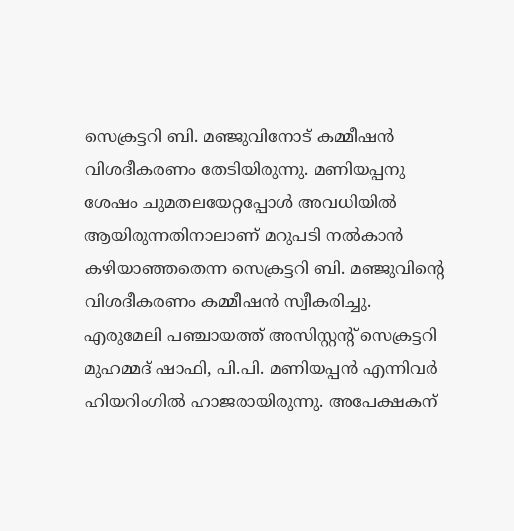സെക്രട്ടറി ബി. മഞ്ജുവിനോട് കമ്മീഷൻ വിശദീകരണം തേടിയിരുന്നു. മണിയപ്പനു ശേഷം ചുമതലയേറ്റപ്പോൾ അവധിയിൽ ആയിരുന്നതിനാലാണ് മറുപടി നൽകാൻ കഴിയാഞ്ഞതെന്ന സെക്രട്ടറി ബി. മഞ്ജുവിന്റെ വിശദീകരണം കമ്മീഷൻ സ്വീകരിച്ചു.
എരുമേലി പഞ്ചായത്ത് അസിസ്റ്റന്റ് സെക്രട്ടറി മുഹമ്മദ് ഷാഫി, പി.പി. മണിയപ്പൻ എന്നിവർ ഹിയറിംഗിൽ ഹാജരായിരുന്നു. അപേക്ഷകന്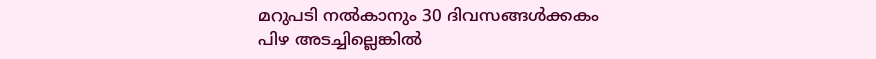മറുപടി നൽകാനും 30 ദിവസങ്ങൾക്കകം പിഴ അടച്ചില്ലെങ്കിൽ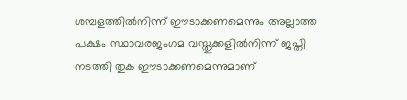ശമ്പളത്തിൽനിന്ന് ഈടാക്കണമെന്നും അല്ലാത്ത പക്ഷം സ്ഥാവരജംഗമ വസ്തുക്കളിൽനിന്ന് ജപ്തി നടത്തി തുക ഈടാക്കണമെന്നുമാണ്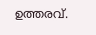ഉത്തരവ്.